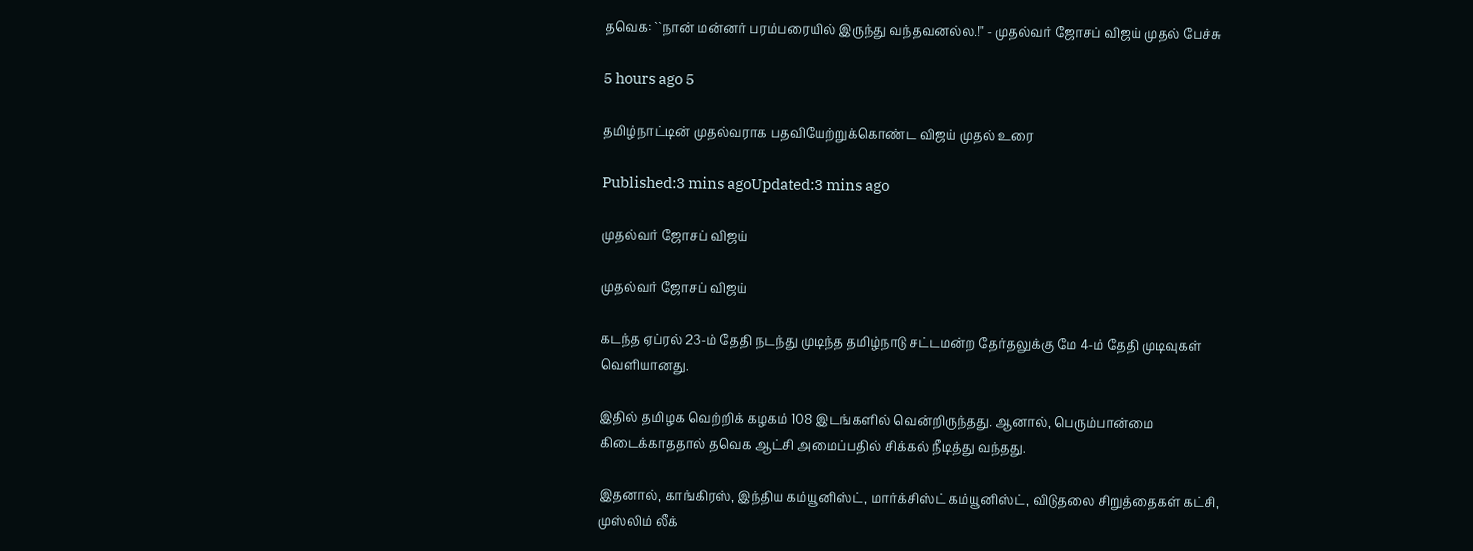தவெக: ``நான் மன்னர் பரம்பரையில் இருந்து வந்தவனல்ல.!" - முதல்வர் ஜோசப் விஜய் முதல் பேச்சு

5 hours ago 5

தமிழ்நாட்டின் முதல்வராக பதவியேற்றுக்கொண்ட விஜய் முதல் உரை

Published:3 mins agoUpdated:3 mins ago

முதல்வர் ஜோசப் விஜய்

முதல்வர் ஜோசப் விஜய்

கடந்த ஏப்ரல் 23-ம் தேதி நடந்து முடிந்த தமிழ்நாடு சட்டமன்ற தேர்தலுக்கு மே 4-ம் தேதி முடிவுகள் வெளியானது.

இதில் தமிழக வெற்றிக் கழகம் 108 இடங்களில் வென்றிருந்தது. ஆனால், பெரும்பான்மை கிடைக்காததால் தவெக ஆட்சி அமைப்பதில் சிக்கல் நீடித்து வந்தது.

இதனால், காங்கிரஸ், இந்திய கம்யூனிஸ்ட், மார்க்சிஸ்ட் கம்யூனிஸ்ட், விடுதலை சிறுத்தைகள் கட்சி, முஸ்லிம் லீக்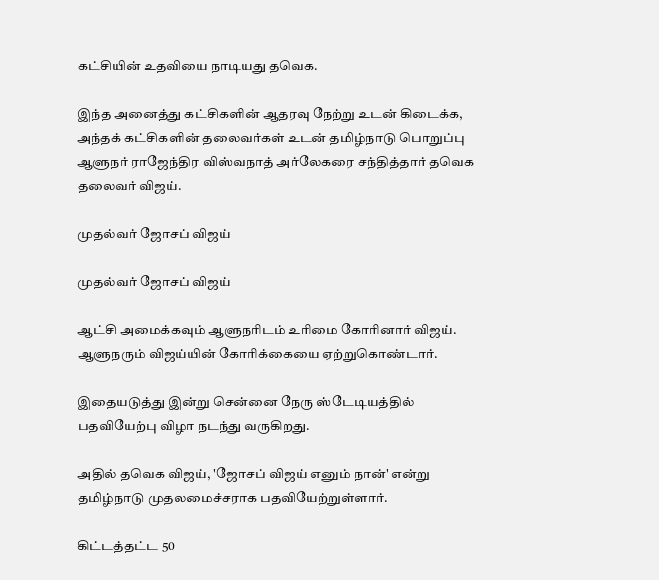கட்சியின் உதவியை நாடியது தவெக.

இந்த அனைத்து கட்சிகளின் ஆதரவு நேற்று உடன் கிடைக்க, அந்தக் கட்சிகளின் தலைவர்கள் உடன் தமிழ்நாடு பொறுப்பு ஆளுநர் ராஜேந்திர விஸ்வநாத் அர்லேகரை சந்தித்தார் தவெக தலைவர் விஜய்.

முதல்வர் ஜோசப் விஜய்

முதல்வர் ஜோசப் விஜய்

ஆட்சி அமைக்கவும் ஆளுநரிடம் உரிமை கோரினார் விஜய். ஆளுநரும் விஜய்யின் கோரிக்கையை ஏற்றுகொண்டார்.

இதையடுத்து இன்று சென்னை நேரு ஸ்டேடியத்தில் பதவியேற்பு விழா நடந்து வருகிறது.

அதில் தவெக விஜய், 'ஜோசப் விஜய் எனும் நான்' என்று தமிழ்நாடு முதலமைச்சராக பதவியேற்றுள்ளார்.

கிட்டத்தட்ட 50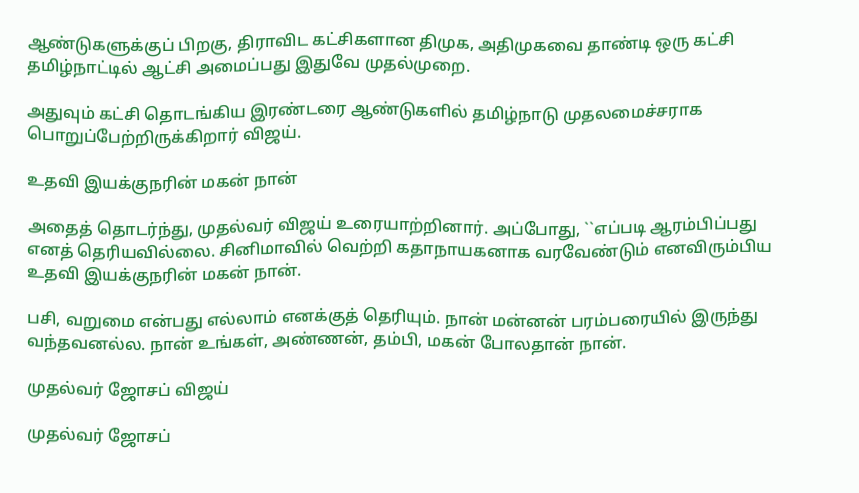ஆண்டுகளுக்குப் பிறகு, திராவிட கட்சிகளான திமுக, அதிமுகவை தாண்டி ஒரு கட்சி தமிழ்நாட்டில் ஆட்சி அமைப்பது இதுவே முதல்முறை.

அதுவும் கட்சி தொடங்கிய இரண்டரை ஆண்டுகளில் தமிழ்நாடு முதலமைச்சராக பொறுப்பேற்றிருக்கிறார் விஜய்.

உதவி இயக்குநரின் மகன் நான்

அதைத் தொடர்ந்து, முதல்வர் விஜய் உரையாற்றினார். அப்போது, ``எப்படி ஆரம்பிப்பது எனத் தெரியவில்லை. சினிமாவில் வெற்றி கதாநாயகனாக வரவேண்டும் எனவிரும்பிய உதவி இயக்குநரின் மகன் நான்.

பசி, வறுமை என்பது எல்லாம் எனக்குத் தெரியும். நான் மன்னன் பரம்பரையில் இருந்து வந்தவனல்ல. நான் உங்கள், அண்ணன், தம்பி, மகன் போலதான் நான்.

முதல்வர் ஜோசப் விஜய்

முதல்வர் ஜோசப்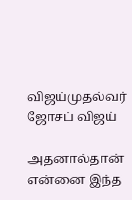விஜய்முதல்வர் ஜோசப் விஜய்

அதனால்தான் என்னை இந்த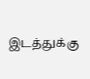இடத்துக்கு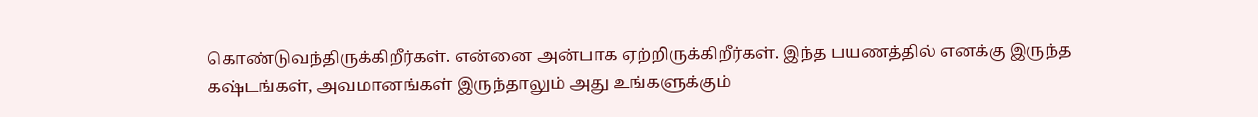கொண்டுவந்திருக்கிறீர்கள். என்னை அன்பாக ஏற்றிருக்கிறீர்கள். இந்த பயணத்தில் எனக்கு இருந்த கஷ்டங்கள், அவமானங்கள் இருந்தாலும் அது உங்களுக்கும்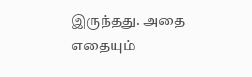இருந்தது. அதை எதையும்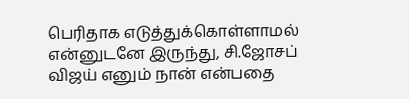பெரிதாக எடுத்துக்கொள்ளாமல் என்னுடனே இருந்து, சி.ஜோசப் விஜய் எனும் நான் என்பதை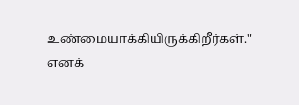உண்மையாக்கியிருக்கிறீர்கள்." எனக்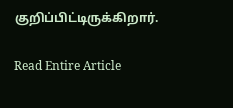குறிப்பிட்டிருக்கிறார்.

Read Entire Article